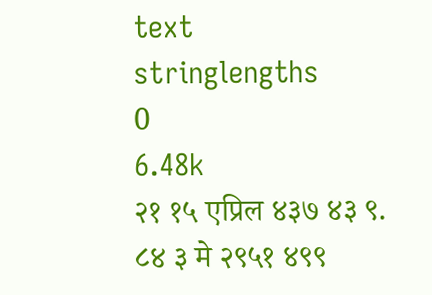text
stringlengths
0
6.48k
२१ १५ एप्रिल ४३७ ४३ ९.
८४ ३ मे २९५१ ४९९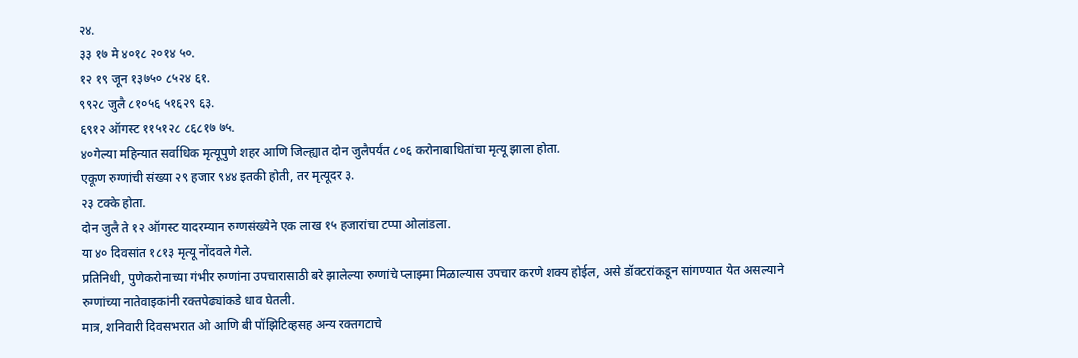२४.
३३ १७ मे ४०१८ २०१४ ५०.
१२ १९ जून १३७५० ८५२४ ६१.
९९२८ जुलै ८१०५६ ५१६२९ ६३.
६९१२ ऑगस्ट ११५१२८ ८६८१७ ७५.
४०गेल्या महिन्यात सर्वाधिक मृत्यूपुणे शहर आणि जिल्ह्यात दोन जुलैपर्यंत ८०६ करोनाबाधितांचा मृत्यू झाला होता.
एकूण रुग्णांची संख्या २९ हजार ९४४ इतकी होती, तर मृत्यूदर ३.
२३ टक्के होता.
दोन जुलै ते १२ ऑगस्ट यादरम्यान रुग्णसंख्येने एक लाख १५ हजारांचा टप्पा ओलांडला.
या ४० दिवसांत १८१३ मृत्यू नोंदवले गेले.
प्रतिनिधी, पुणेकरोनाच्या गंभीर रुग्णांना उपचारासाठी बरे झालेल्या रुग्णांचे प्लाझ्मा मिळाल्यास उपचार करणे शक्य होईल, असे डॉक्टरांकडून सांगण्यात येत असल्याने रुग्णांच्या नातेवाइकांनी रक्तपेढ्यांकडे धाव घेतली.
मात्र, शनिवारी दिवसभरात ओ आणि बी पॉझिटिव्हसह अन्य रक्तगटाचे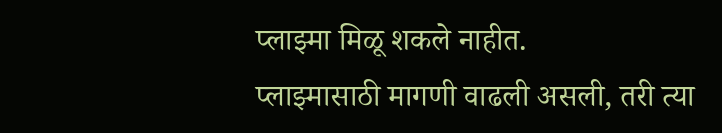प्लाझ्मा मिळू शकले नाहीत.
प्लाझ्मासाठी मागणी वाढली असली, तरी त्या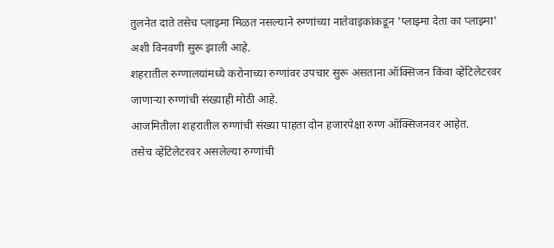तुलनेत दाते तसेच प्लाझ्मा मिळत नसल्याने रुग्णांच्या नातेवाइकांकडून 'प्लाझ्मा देता का प्लाझ्मा' अशी विनवणी सुरू झाली आहे.
शहरातील रुग्णालयांमध्ये करोनाच्या रुग्णांवर उपचार सुरू असताना ऑक्सिजन किंवा व्हेंटिलेटरवर जाणाऱ्या रुग्णांची संख्याही मोठी आहे.
आजमितीला शहरातील रुग्णांची संख्या पाहता दोन हजारपेक्षा रुग्ण ऑक्सिजनवर आहेत.
तसेच व्हेंटिलेटरवर असलेल्या रुग्णांची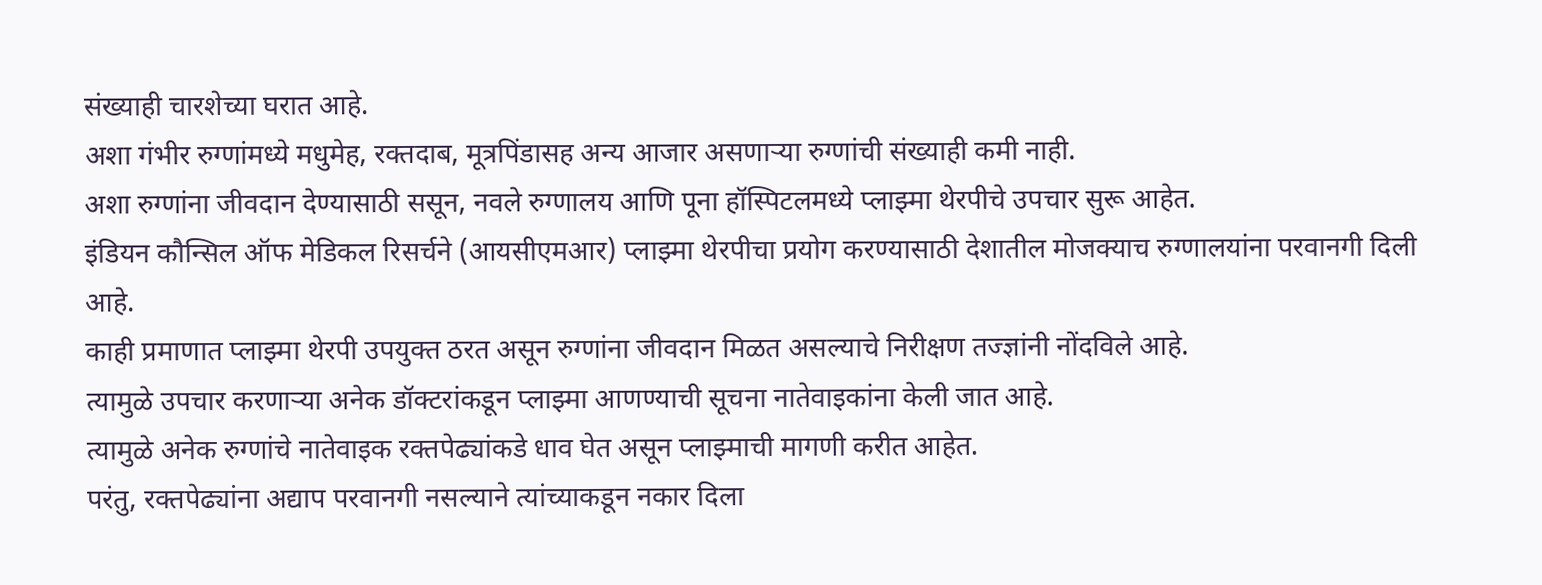संख्याही चारशेच्या घरात आहे.
अशा गंभीर रुग्णांमध्ये मधुमेह, रक्तदाब, मूत्रपिंडासह अन्य आजार असणाऱ्या रुग्णांची संख्याही कमी नाही.
अशा रुग्णांना जीवदान देण्यासाठी ससून, नवले रुग्णालय आणि पूना हॉस्पिटलमध्ये प्लाझ्मा थेरपीचे उपचार सुरू आहेत.
इंडियन कौन्सिल ऑफ मेडिकल रिसर्चने (आयसीएमआर) प्लाझ्मा थेरपीचा प्रयोग करण्यासाठी देशातील मोजक्याच रुग्णालयांना परवानगी दिली आहे.
काही प्रमाणात प्लाझ्मा थेरपी उपयुक्त ठरत असून रुग्णांना जीवदान मिळत असल्याचे निरीक्षण तज्ज्ञांनी नोंदविले आहे.
त्यामुळे उपचार करणाऱ्या अनेक डॉक्टरांकडून प्लाझ्मा आणण्याची सूचना नातेवाइकांना केली जात आहे.
त्यामुळे अनेक रुग्णांचे नातेवाइक रक्तपेढ्यांकडे धाव घेत असून प्लाझ्माची मागणी करीत आहेत.
परंतु, रक्तपेढ्यांना अद्याप परवानगी नसल्याने त्यांच्याकडून नकार दिला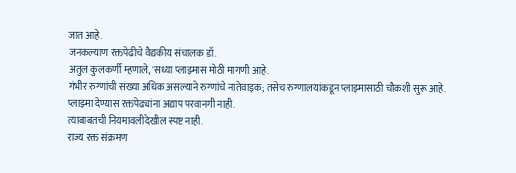जात आहे.
जनकल्याण रक्तपेढीचे वैद्यकीय संचालक डॉ.
अतुल कुलकर्णी म्हणाले, 'सध्या प्लाझ्मास मोठी मागणी आहे.
गंभीर रुग्णांची संख्या अधिक असल्याने रुग्णांचे नातेवाइक; तसेच रुग्णालयांकडून प्लाझ्मासाठी चौकशी सुरू आहे.
प्लाझ्मा देण्यास रक्तपेढ्यांना अद्याप परवानगी नाही.
त्याबाबतची नियमावलीदेखील स्पष्ट नाही.
राज्य रक्त संक्रमण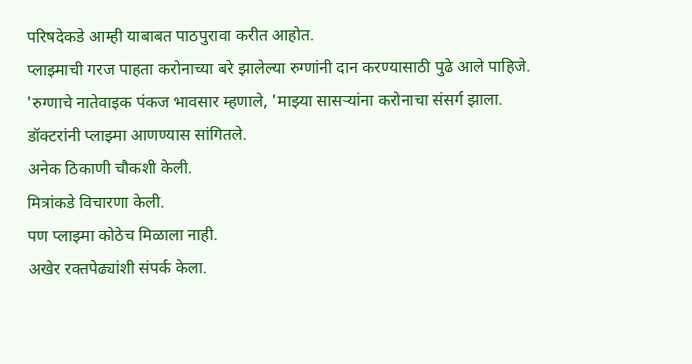परिषदेकडे आम्ही याबाबत पाठपुरावा करीत आहोत.
प्लाझ्माची गरज पाहता करोनाच्या बरे झालेल्या रुग्णांनी दान करण्यासाठी पुढे आले पाहिजे.
'रुग्णाचे नातेवाइक पंकज भावसार म्हणाले, 'माझ्या सासऱ्यांना करोनाचा संसर्ग झाला.
डॉक्टरांनी प्लाझ्मा आणण्यास सांगितले.
अनेक ठिकाणी चौकशी केली.
मित्रांकडे विचारणा केली.
पण प्लाझ्मा कोठेच मिळाला नाही.
अखेर रक्तपेढ्यांशी संपर्क केला.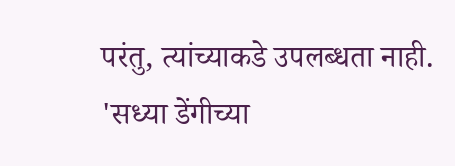परंतु, त्यांच्याकडे उपलब्धता नाही.
'सध्या डेंगीच्या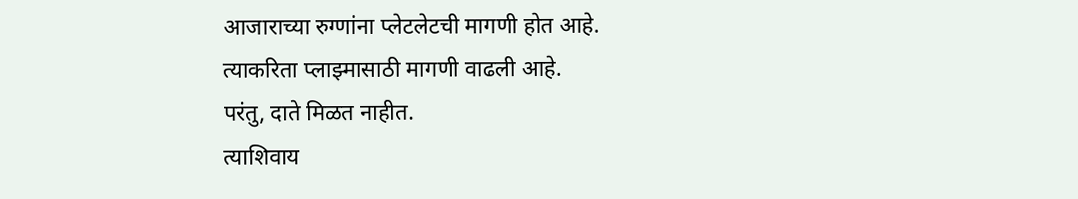आजाराच्या रुग्णांना प्लेटलेटची मागणी होत आहे.
त्याकरिता प्लाझ्मासाठी मागणी वाढली आहे.
परंतु, दाते मिळत नाहीत.
त्याशिवाय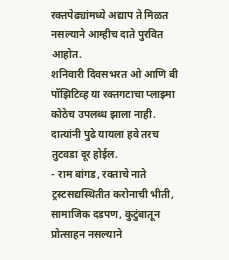रक्तपेढ्यांमध्ये अद्याप ते मिळत नसल्याने आम्हीच दाते पुरवित आहोत.
शनिवारी दिवसभरत ओ आणि बी पॉझिटिव्ह या रक्तगटाचा प्लाझ्मा कोठेच उपलब्ध झाला नाही.
दात्यांनी पुढे यायला हवे तरच तुटवडा दूर होईल.
- राम बांगड, रक्ताचे नाते ट्रस्टसद्यस्थितीत करोनाची भीती, सामाजिक दडपण, कुटुंबातून प्रोत्साहन नसल्याने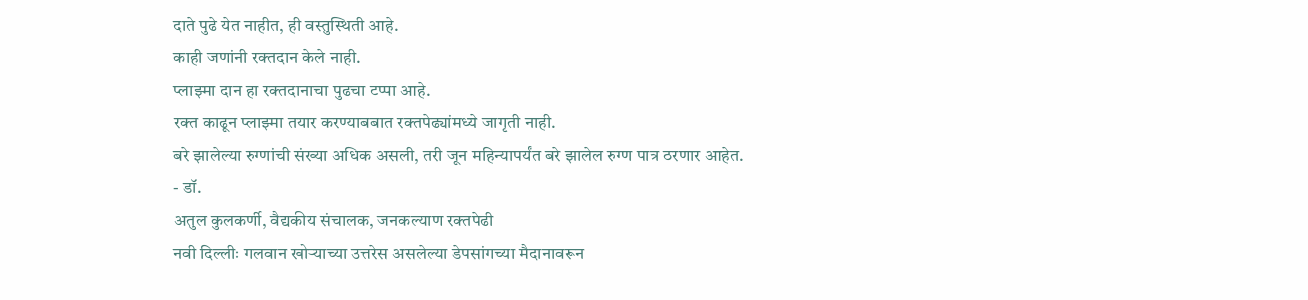दाते पुढे येत नाहीत, ही वस्तुस्थिती आहे.
काही जणांनी रक्तदान केले नाही.
प्लाझ्मा दान हा रक्तदानाचा पुढचा टप्पा आहे.
रक्त काढून प्लाझ्मा तयार करण्याबबात रक्तपेढ्यांमध्ये जागृती नाही.
बरे झालेल्या रुग्णांची संख्या अधिक असली, तरी जून महिन्यापर्यंत बरे झालेल रुग्ण पात्र ठरणार आहेत.
- डॉ.
अतुल कुलकर्णी, वैद्यकीय संचालक, जनकल्याण रक्तपेढी
नवी दिल्लीः गलवान खोऱ्याच्या उत्तरेस असलेल्या डेपसांगच्या मैदानावरून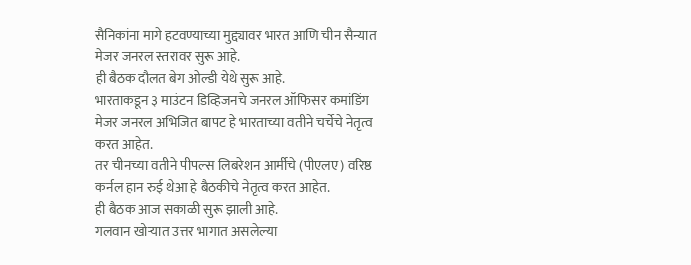सैनिकांना मागे हटवण्याच्या मुद्द्यावर भारत आणि चीन सैन्यात मेजर जनरल स्तरावर सुरू आहे.
ही बैठक दौलत बेग ओल्डी येथे सुरू आहे.
भारताकडून ३ माउंटन डिव्हिजनचे जनरल ऑफिसर कमांडिंग मेजर जनरल अभिजित बापट हे भारताच्या वतीने चर्चेचे नेतृत्व करत आहेत.
तर चीनच्या वतीने पीपल्स लिबरेशन आर्मीचे (पीएलए) वरिष्ठ कर्नल हान रुई थेआ हे बैठकीचे नेतृत्व करत आहेत.
ही बैठक आज सकाळी सुरू झाली आहे.
गलवान खोऱ्यात उत्तर भागात असलेल्या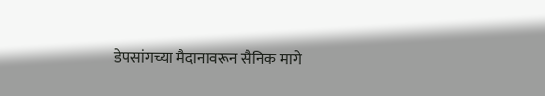डेपसांगच्या मैदानावरून सैनिक मागे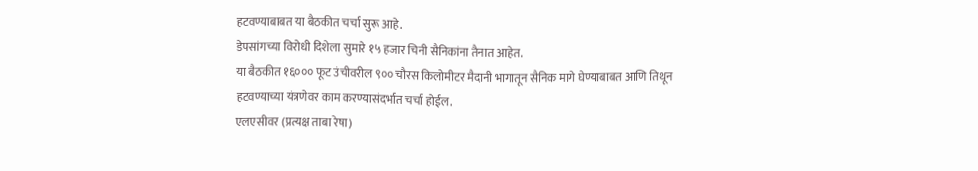हटवण्याबाबत या बैठकीत चर्चा सुरू आहे.
डेपसांगच्या विरोधी दिशेला सुमारे १५ हजार चिनी सैनिकांना तैनात आहेत.
या बैठकीत १६००० फूट उंचीवरील ९०० चौरस किलोमीटर मैदानी भागातून सैनिक मागे घेण्याबाबत आणि तिथून हटवण्याच्या यंत्रणेवर काम करण्यासंदर्भात चर्चा होईल.
एलएसीवर (प्रत्यक्ष ताबा रेषा)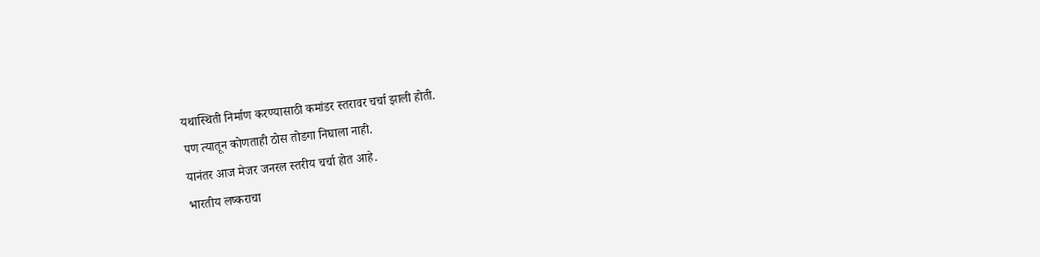यथास्थिती निर्माण करण्यासाठी कमांडर स्तरावर चर्चा झाली होती.
पण त्यातून कोणताही ठोस तोडगा निघाला नाही.
यानंतर आज मेजर जनरल स्तरीय चर्चा होत आहे.
भारतीय लष्कराचा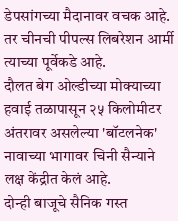डेपसांगच्या मैदानावर वचक आहे.
तर चीनची पीपल्स लिबरेशन आर्मी त्याच्या पूर्वेकडे आहे.
दौलत बेग ओल्डीच्या मोक्याच्या हवाई तळापासून २५ किलोमीटर अंतरावर असलेल्या 'बॉटलनेक' नावाच्या भागावर चिनी सैन्याने लक्ष केंद्रीत केलं आहे.
दोन्ही बाजूचे सैनिक गस्त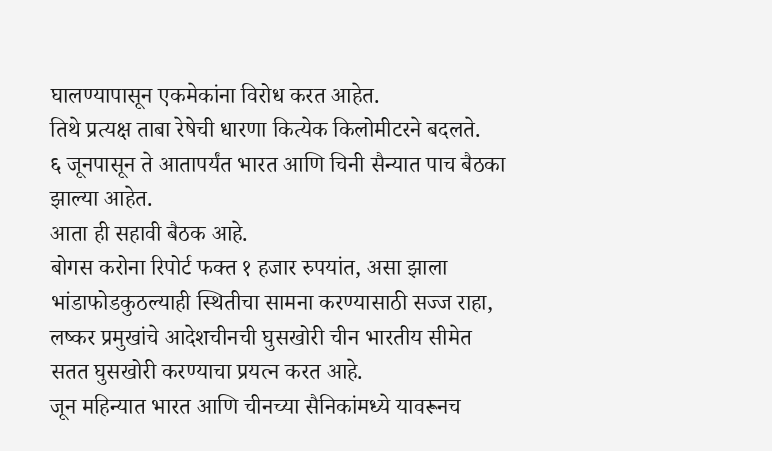घालण्यापासून एकमेकांना विरोध करत आहेत.
तिथे प्रत्यक्ष ताबा रेषेची धारणा कित्येक किलोमीटरने बदलते.
६ जूनपासून ते आतापर्यंत भारत आणि चिनी सैन्यात पाच बैठका झाल्या आहेत.
आता ही सहावी बैठक आहे.
बोगस करोना रिपोर्ट फक्त १ हजार रुपयांत, असा झाला भांडाफोडकुठल्याही स्थितीचा सामना करण्यासाठी सज्ज राहा, लष्कर प्रमुखांचे आदेशचीनची घुसखोरी चीन भारतीय सीमेत सतत घुसखोरी करण्याचा प्रयत्न करत आहे.
जून महिन्यात भारत आणि चीनच्या सैनिकांमध्ये यावरूनच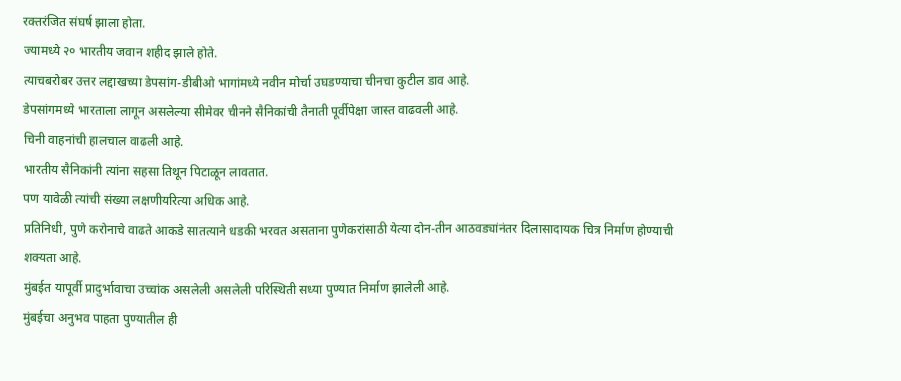रक्तरंजित संघर्ष झाला होता.
ज्यामध्ये २० भारतीय जवान शहीद झाले होते.
त्याचबरोबर उत्तर लद्दाखच्या डेपसांग-डीबीओ भागांमध्ये नवीन मोर्चा उघडण्याचा चीनचा कुटील डाव आहे.
डेपसांगमध्ये भारताला लागून असलेल्या सीमेवर चीनने सैनिकांची तैनाती पूर्वीपेक्षा जास्त वाढवली आहे.
चिनी वाहनांची हालचाल वाढली आहे.
भारतीय सैनिकांनी त्यांना सहसा तिथून पिटाळून लावतात.
पण यावेळी त्यांची संख्या लक्षणीयरित्या अधिक आहे.
प्रतिनिधी, पुणे करोनाचे वाढते आकडे सातत्याने धडकी भरवत असताना पुणेकरांसाठी येत्या दोन-तीन आठवड्यांनंतर दिलासादायक चित्र निर्माण होण्याची शक्यता आहे.
मुंबईत यापूर्वी प्रादुर्भावाचा उच्चांक असलेली असलेली परिस्थिती सध्या पुण्यात निर्माण झालेली आहे.
मुंबईचा अनुभव पाहता पुण्यातील ही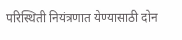परिस्थिती नियंत्रणात येण्यासाठी दोन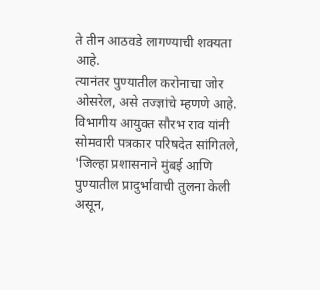ते तीन आठवडे लागण्याची शक्यता आहे.
त्यानंतर पुण्यातील करोनाचा जोर ओसरेल, असे तज्ज्ञांचे म्हणणे आहे.
विभागीय आयुक्त सौरभ राव यांनी सोमवारी पत्रकार परिषदेत सांगितले, 'जिल्हा प्रशासनाने मुंबई आणि पुण्यातील प्रादुर्भावाची तुलना केली असून,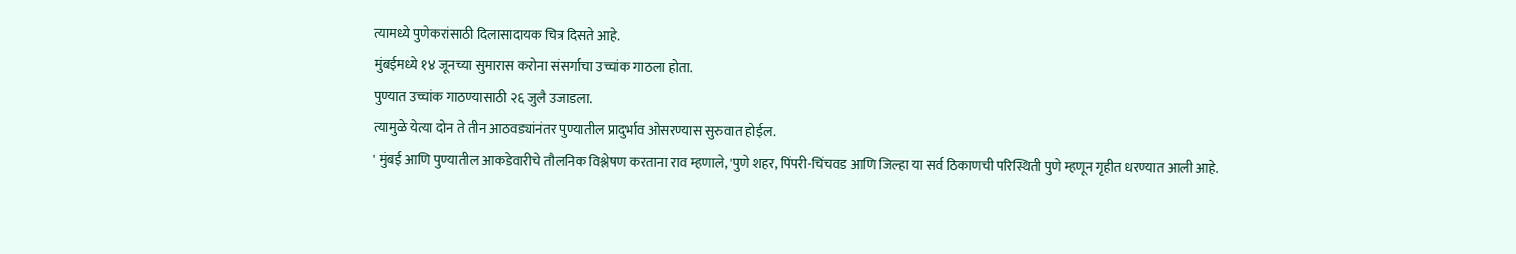त्यामध्ये पुणेकरांसाठी दिलासादायक चित्र दिसते आहे.
मुंबईमध्ये १४ जूनच्या सुमारास करोना संसर्गाचा उच्चांक गाठला होता.
पुण्यात उच्चांक गाठण्यासाठी २६ जुलै उजाडला.
त्यामुळे येत्या दोन ते तीन आठवड्यांनंतर पुण्यातील प्रादुर्भाव ओसरण्यास सुरुवात होईल.
' मुंबई आणि पुण्यातील आकडेवारीचे तौलनिक विश्लेषण करताना राव म्हणाले, 'पुणे शहर, पिंपरी-चिंचवड आणि जिल्हा या सर्व ठिकाणची परिस्थिती पुणे म्हणून गृहीत धरण्यात आली आहे.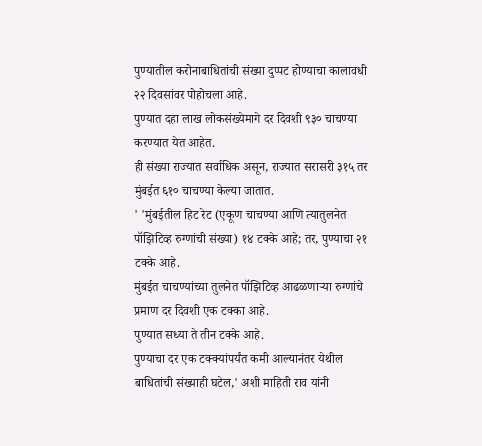पुण्यातील करोनाबाधितांची संख्या दुप्पट होण्याचा कालावधी २२ दिवसांवर पोहोचला आहे.
पुण्यात दहा लाख लोकसंख्येमागे दर दिवशी ९३० चाचण्या करण्यात येत आहेत.
ही संख्या राज्यात सर्वाधिक असून, राज्यात सरासरी ३१५ तर मुंबईत ६१० चाचण्या केल्या जातात.
' 'मुंबईतील हिट रेट (एकूण चाचण्या आणि त्यातुलनेत पॉझिटिव्ह रुग्णांची संख्या) १४ टक्के आहे; तर, पुण्याचा २१ टक्के आहे.
मुंबईत चाचण्यांच्या तुलनेत पॉझिटिव्ह आढळणाऱ्या रुग्णांचे प्रमाण दर दिवशी एक टक्का आहे.
पुण्यात सध्या ते तीन टक्के आहे.
पुण्याचा दर एक टक्क्यांपर्यंत कमी आल्यानंतर येथील बाधितांची संख्याही घटेल,' अशी माहिती राव यांनी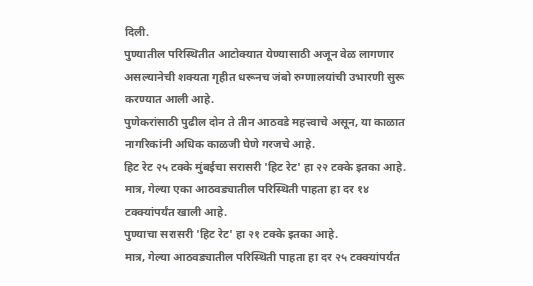दिली.
पुण्यातील परिस्थितीत आटोक्यात येण्यासाठी अजून वेळ लागणार असल्यानेची शक्यता गृहीत धरूनच जंबो रुग्णालयांची उभारणी सुरू करण्यात आली आहे.
पुणेकरांसाठी पुढील दोन ते तीन आठवडे महत्त्वाचे असून, या काळात नागरिकांनी अधिक काळजी घेणे गरजचे आहे.
हिट रेट २५ टक्के मुंबईचा सरासरी 'हिट रेट' हा २२ टक्के इतका आहे.
मात्र, गेल्या एका आठवड्यातील परिस्थिती पाहता हा दर १४ टक्क्यांपर्यंत खाली आहे.
पुण्याचा सरासरी 'हिट रेट' हा २१ टक्के इतका आहे.
मात्र, गेल्या आठवड्यातील परिस्थिती पाहता हा दर २५ टक्क्यांपर्यंत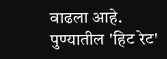वाढला आहे.
पुण्यातील 'हिट रेट'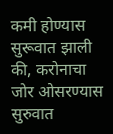कमी होण्यास सुरूवात झाली की, करोनाचा जोर ओसरण्यास सुरुवात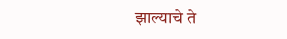झाल्याचे ते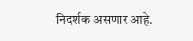निदर्शक असणार आहे.